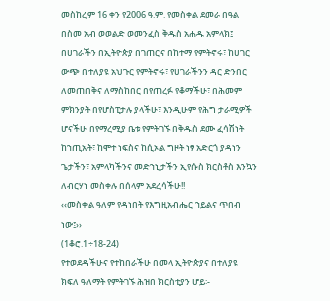መስከረም 16 ቀን የ2006 ዓ.ም. የመስቀል ደመራ በዓል
በስመ አብ ወወልድ ወመንፈስ ቅዱስ አሐዱ አምላክ፤
በሀገራችን በኢትዮጵያ በገጠርና በከተማ የምትኖሩ፣ ከሀገር ውጭ በተለያዩ አህጉር የምትኖሩ፣ የሀገራችንን ዳር ድንበር ለመጠበቅና ለማስከበር በየጠረፉ የቆማችሁ፣ በሕመም ምክንያት በየሆስፒታሉ ያላችሁ፣ እንዲሁም የሕግ ታራሚዎች ሆናችሁ በየማረሚያ ቤቱ የምትገኙ በቅዱስ ደሙ ፈሳሽነት ከኀጢአት፣ ከሞተ ነፍስና ከሲኦል ግዞት ነፃ አድርጎ ያዳነን ጌታችን፣ አምላካችንና መድኀኒታችን ኢየሱስ ክርስቶስ እንኳን ለብርሃነ መስቀሉ በሰላም አደረሳችሁ!!
‹‹መስቀል ዓለም የዳነበት የእግዚአብሔር ኀይልና ጥበብ ነው፤››
(1ቆሮ.1÷18-24)
የተወደዳችሁና የተከበራችሁ በመላ ኢትዮጵያና በተለያዩ ክፍለ ዓለማት የምትገኙ ሕዝበ ክርስቲያን ሆይ፡-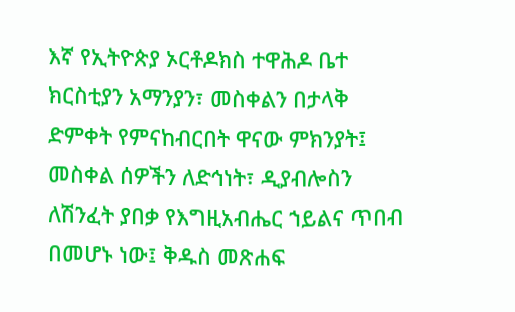እኛ የኢትዮጵያ ኦርቶዶክስ ተዋሕዶ ቤተ ክርስቲያን አማንያን፣ መስቀልን በታላቅ ድምቀት የምናከብርበት ዋናው ምክንያት፤ መስቀል ሰዎችን ለድኅነት፣ ዲያብሎስን ለሽንፈት ያበቃ የእግዚአብሔር ኀይልና ጥበብ በመሆኑ ነው፤ ቅዱስ መጽሐፍ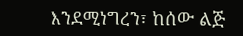እንደሚነግረን፣ ከሰው ልጅ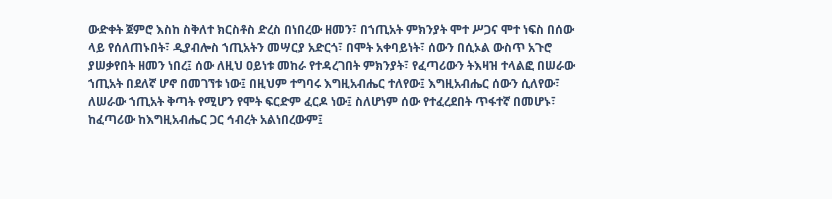ውድቀት ጀምሮ እስከ ስቅለተ ክርስቶስ ድረስ በነበረው ዘመን፣ በኀጢአት ምክንያት ሞተ ሥጋና ሞተ ነፍስ በሰው ላይ የሰለጠኑበት፣ ዲያብሎስ ኀጢአትን መሣርያ አድርጎ፣ በሞት አቀባይነት፣ ሰውን በሲኦል ውስጥ አጉሮ ያሠቃየበት ዘመን ነበረ፤ ሰው ለዚህ ዐይነቱ መከራ የተዳረገበት ምክንያት፣ የፈጣሪውን ትእዛዝ ተላልፎ በሠራው ኀጢአት በደለኛ ሆኖ በመገኘቱ ነው፤ በዚህም ተግባሩ እግዚአብሔር ተለየው፤ እግዚአብሔር ሰውን ሲለየው፣ ለሠራው ኀጢአት ቅጣት የሚሆን የሞት ፍርድም ፈርዶ ነው፤ ስለሆነም ሰው የተፈረደበት ጥፋተኛ በመሆኑ፣ ከፈጣሪው ከእግዚአብሔር ጋር ኅብረት አልነበረውም፤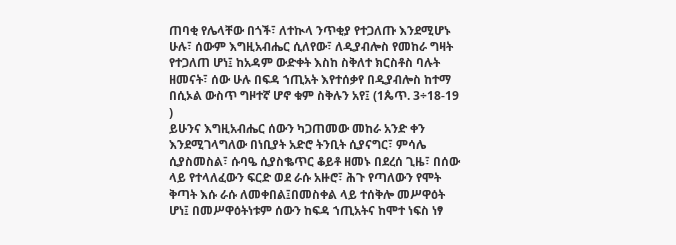ጠባቂ የሌላቸው በጎች፣ ለተኲላ ንጥቂያ የተጋለጡ እንደሚሆኑ ሁሉ፣ ሰውም እግዚአብሔር ሲለየው፣ ለዲያብሎስ የመከራ ግዛት የተጋለጠ ሆነ፤ ከአዳም ውድቀት እስከ ስቅለተ ክርስቶስ ባሉት ዘመናት፣ ሰው ሁሉ በፍዳ ኀጢአት እየተሰቃየ በዲያብሎስ ከተማ በሲኦል ውስጥ ግዞተኛ ሆኖ ቁም ስቅሉን አየ፤ (1ጴጥ. 3÷18-19 )
ይሁንና እግዚአብሔር ሰውን ካጋጠመው መከራ አንድ ቀን እንደሚገላግለው በነቢያት አድሮ ትንቢት ሲያናግር፣ ምሳሌ ሲያስመስል፣ ሱባዔ ሲያስቈጥር ቆይቶ ዘመኑ በደረሰ ጊዜ፣ በሰው ላይ የተላለፈውን ፍርድ ወደ ራሱ አዙሮ፣ ሕጉ የጣለውን የሞት ቅጣት እሱ ራሱ ለመቀበል፤በመስቀል ላይ ተሰቅሎ መሥዋዕት ሆነ፤ በመሥዋዕትነቱም ሰውን ከፍዳ ኀጢአትና ከሞተ ነፍስ ነፃ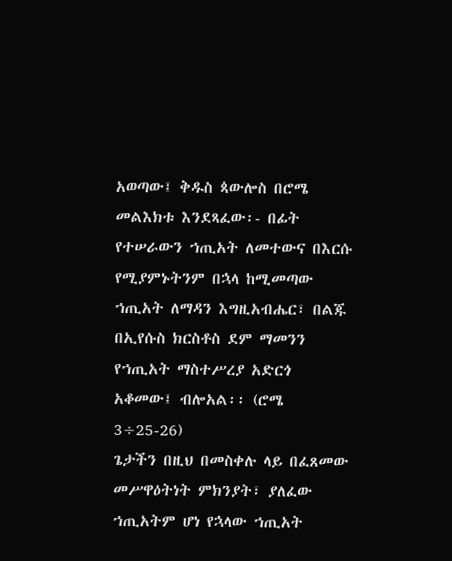አወጣው፤ ቅዱስ ጳውሎስ በሮሜ መልእክቱ እንደጻፈው፡- በፊት የተሠራውን ኀጢአት ለመተውና በእርሱ የሚያምኑትንም በኋላ ከሚመጣው ኀጢአት ለማዳን እግዚአብሔር፣ በልጁ በኢየሱስ ክርስቶስ ደም ማመንን የኀጢአት ማስተሥረያ አድርጎ አቆመው፤ ብሎአል፡፡ (ሮሜ 3÷25-26)
ጌታችን በዚህ በመስቀሉ ላይ በፈጸመው መሥዋዕትነት ምክንያት፣ ያለፈው ኀጢአትም ሆነ የኋላው ኀጢአት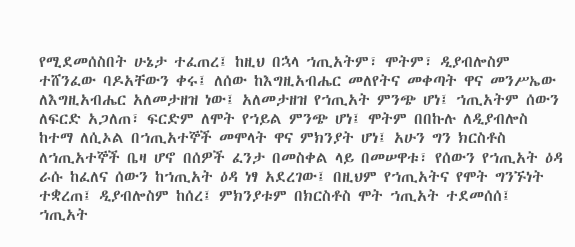የሚደመሰስበት ሁኔታ ተፈጠረ፤ ከዚህ በኋላ ኀጢአትም፣ ሞትም፣ ዲያብሎስም ተሸንፈው ባዶአቸውን ቀሩ፤ ለሰው ከእግዚአብሔር መለየትና መቀጣት ዋና መንሥኤው ለእግዚአብሔር አለመታዘዝ ነው፤ አለመታዘዝ የኀጢአት ምንጭ ሆነ፤ ኀጢአትም ሰውን ለፍርድ አጋለጠ፣ ፍርድም ለሞት የኀይል ምንጭ ሆነ፤ ሞትም በበኩሉ ለዲያብሎስ ከተማ ለሲኦል በኀጢአተኞች መሞላት ዋና ምክንያት ሆነ፤ አሁን ግን ክርስቶስ ለኀጢአተኞች ቤዛ ሆኖ በሰዎች ፈንታ በመስቀል ላይ በመሠዋቱ፣ የሰውን የኀጢአት ዕዳ ራሱ ከፈለና ሰውን ከኀጢአት ዕዳ ነፃ አደረገው፤ በዚህም የኀጢአትና የሞት ግንኙነት ተቋረጠ፤ ዲያብሎስም ከሰረ፤ ምክንያቱም በክርስቶስ ሞት ኀጢአት ተደመሰሰ፤ ኀጢአት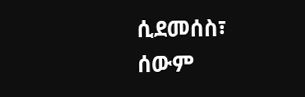ሲደመሰስ፣ ሰውም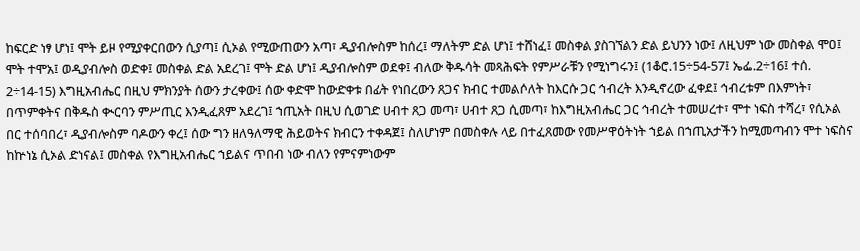ከፍርድ ነፃ ሆነ፤ ሞት ይዞ የሚያቀርበውን ሲያጣ፤ ሲኦል የሚውጠውን አጣ፣ ዲያብሎስም ከሰረ፤ ማለትም ድል ሆነ፤ ተሸነፈ፤ መስቀል ያስገኘልን ድል ይህንን ነው፤ ለዚህም ነው መስቀል ሞዐ፤ ሞት ተሞአ፤ ወዲያብሎስ ወድቀ፤ መስቀል ድል አደረገ፤ ሞት ድል ሆነ፤ ዲያብሎስም ወደቀ፤ ብለው ቅዱሳት መጻሕፍት የምሥራቹን የሚነግሩን፤ (1ቆሮ.15÷54-57፤ ኤፌ.2÷16፤ ተሰ. 2÷14-15) እግዚአብሔር በዚህ ምክንያት ሰውን ታረቀው፤ ሰው ቀድሞ ከውድቀቱ በፊት የነበረውን ጸጋና ክብር ተመልሶለት ከእርሱ ጋር ኅብረት እንዲኖረው ፈቀደ፤ ኅብረቱም በእምነት፣ በጥምቀትና በቅዱስ ቊርባን ምሥጢር እንዲፈጸም አደረገ፤ ኀጢአት በዚህ ሲወገድ ሀብተ ጸጋ መጣ፣ ሀብተ ጸጋ ሲመጣ፣ ከእግዚአብሔር ጋር ኅብረት ተመሠረተ፣ ሞተ ነፍስ ተሻረ፣ የሲኦል በር ተሰባበረ፣ ዲያብሎስም ባዶውን ቀረ፤ ሰው ግን ዘለዓለማዊ ሕይወትና ክብርን ተቀዳጀ፤ ስለሆነም በመስቀሉ ላይ በተፈጸመው የመሥዋዕትነት ኀይል በኀጢአታችን ከሚመጣብን ሞተ ነፍስና ከኵነኔ ሲኦል ድነናል፤ መስቀል የእግዚአብሔር ኀይልና ጥበብ ነው ብለን የምናምነውም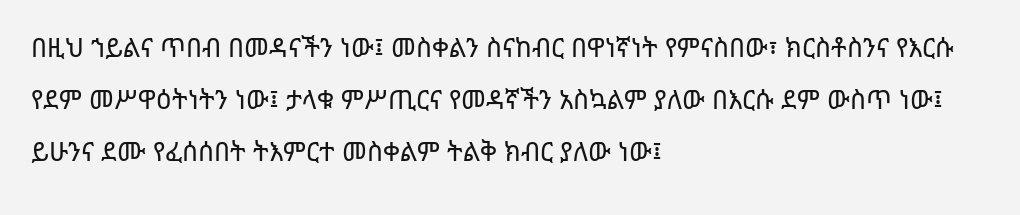በዚህ ኀይልና ጥበብ በመዳናችን ነው፤ መስቀልን ስናከብር በዋነኛነት የምናስበው፣ ክርስቶስንና የእርሱ የደም መሥዋዕትነትን ነው፤ ታላቁ ምሥጢርና የመዳኛችን አስኳልም ያለው በእርሱ ደም ውስጥ ነው፤ ይሁንና ደሙ የፈሰሰበት ትእምርተ መስቀልም ትልቅ ክብር ያለው ነው፤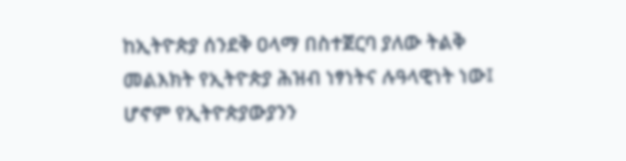ከኢትዮጵያ ሰንደቅ ዐላማ በስተጀርባ ያለው ትልቅ መልእክት የኢትዮጵያ ሕዝብ ነፃነትና ሉዓላዊነት ነው፤ ሆኖም የኢትዮጵያውያንን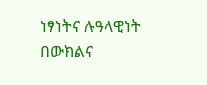ነፃነትና ሉዓላዊነት በውክልና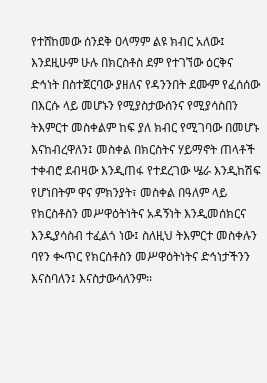የተሸከመው ሰንደቅ ዐላማም ልዩ ክብር አለው፤ እንደዚሁም ሁሉ በክርስቶስ ደም የተገኘው ዕርቅና ድኅነት በስተጀርባው ያዘለና የዳንንበት ደሙም የፈሰሰው በእርሱ ላይ መሆኑን የሚያስታውሰንና የሚያሳስበን ትእምርተ መስቀልም ከፍ ያለ ክብር የሚገባው በመሆኑ እናከብረዋለን፤ መስቀል በክርስትና ሃይማኖት ጠላቶች ተቀብሮ ደብዛው እንዲጠፋ የተደረገው ሤራ እንዲከሽፍ የሆነበትም ዋና ምክንያት፣ መስቀል በዓለም ላይ የክርስቶስን መሥዋዕትነትና አዳኝነት እንዲመሰክርና እንዲያሳስብ ተፈልጎ ነው፤ ስለዚህ ትእምርተ መስቀሉን ባየን ቊጥር የክርሰቶስን መሥዋዕትነትና ድኅነታችንን እናስባለን፤ እናስታውሳለንም፡፡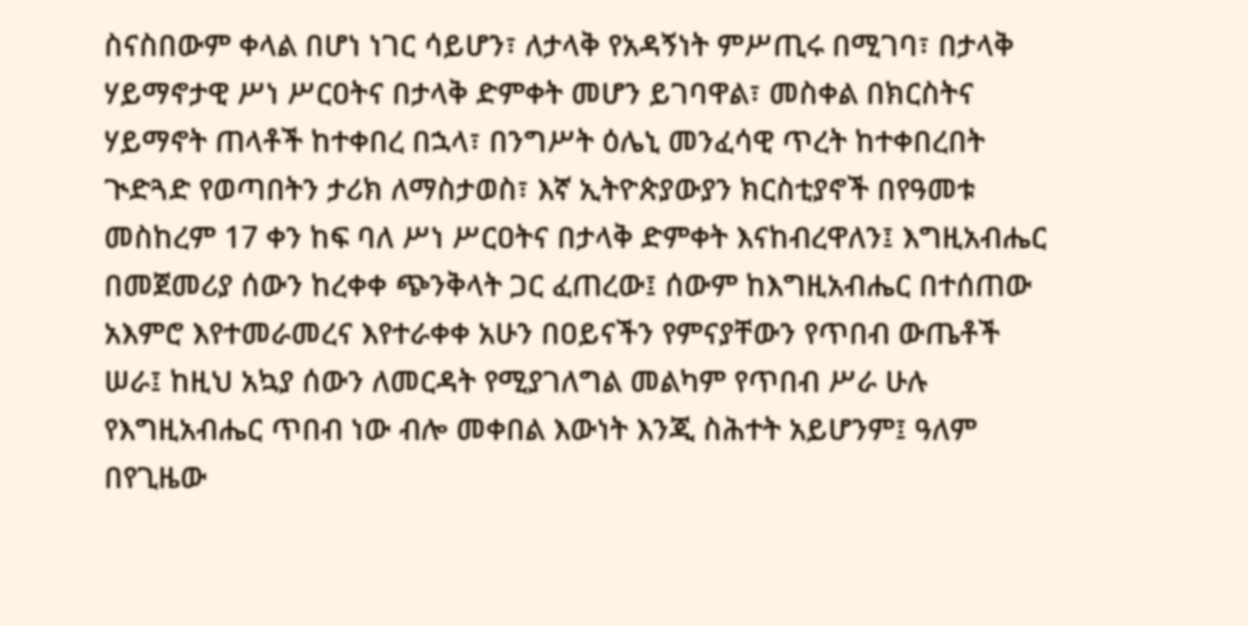ስናስበውም ቀላል በሆነ ነገር ሳይሆን፣ ለታላቅ የአዳኝነት ምሥጢሩ በሚገባ፣ በታላቅ ሃይማኖታዊ ሥነ ሥርዐትና በታላቅ ድምቀት መሆን ይገባዋል፣ መስቀል በክርስትና ሃይማኖት ጠላቶች ከተቀበረ በኋላ፣ በንግሥት ዕሌኒ መንፈሳዊ ጥረት ከተቀበረበት ጒድጓድ የወጣበትን ታሪክ ለማስታወስ፣ እኛ ኢትዮጵያውያን ክርስቲያኖች በየዓመቱ መስከረም 17 ቀን ከፍ ባለ ሥነ ሥርዐትና በታላቅ ድምቀት እናከብረዋለን፤ እግዚአብሔር በመጀመሪያ ሰውን ከረቀቀ ጭንቅላት ጋር ፈጠረው፤ ሰውም ከእግዚአብሔር በተሰጠው አእምሮ እየተመራመረና እየተራቀቀ አሁን በዐይናችን የምናያቸውን የጥበብ ውጤቶች ሠራ፤ ከዚህ አኳያ ሰውን ለመርዳት የሚያገለግል መልካም የጥበብ ሥራ ሁሉ የእግዚአብሔር ጥበብ ነው ብሎ መቀበል እውነት እንጂ ስሕተት አይሆንም፤ ዓለም በየጊዜው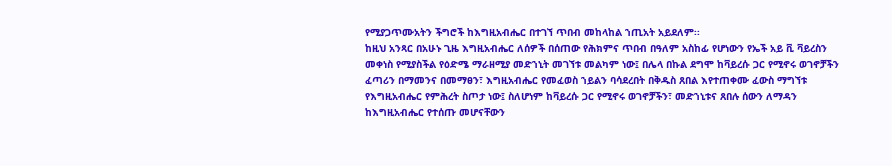የሚያጋጥሙአትን ችግሮች ከእግዚአብሔር በተገኘ ጥበብ መከላከል ኀጢአት አይደለም፡፡
ከዚህ አንጻር በአሁኑ ጊዜ እግዚአብሔር ለሰዎች በሰጠው የሕክምና ጥበብ በዓለም አስከፊ የሆነውን የኤች አይ ቪ ቫይረስን መቀነስ የሚያስችል የዕድሜ ማራዘሚያ መድኀኒት መገኘቱ መልካም ነው፤ በሌላ በኩል ደግሞ ከቫይረሱ ጋር የሚኖሩ ወገኖቻችን ፈጣሪን በማመንና በመማፀን፣ እግዚአብሔር የመፈወስ ኀይልን ባሳደረበት በቅዱስ ጸበል እየተጠቀሙ ፈውስ ማግኘቱ የእግዚአብሔር የምሕረት ስጦታ ነው፤ ስለሆነም ከቫይረሱ ጋር የሚኖሩ ወገኖቻችን፣ መድኀኒቱና ጸበሉ ሰውን ለማዳን ከእግዚአብሔር የተሰጡ መሆናቸውን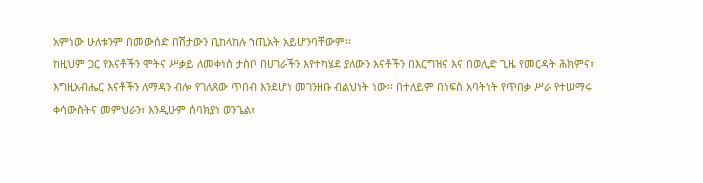አምነው ሁለቱንም በመውሰድ በሽታውን ቢከላከሉ ኀጢአት አይሆንባቸውም፡፡
ከዚህም ጋር የእናቶችን ሞትና ሥቃይ ለመቀነስ ታስቦ በሀገራችን እየተካሄደ ያለውን እናቶችን በእርግዝና እና በወሊድ ጊዜ የመርዳት ሕክምና፣ እግዚአብሔር እናቶችን ለማዳን ብሎ የገለጸው ጥበብ እንደሆነ መገንዘቡ ብልህነት ነው፡፡ በተለይም በነፍስ አባትነት የጥበቃ ሥራ የተሠማሩ ቀሳውስትና መምህራን፣ እንዲሁም ሰባክያነ ወንጌል፣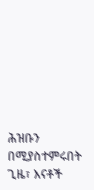ሕዝቡን በሚያስተምሩበት ጊዜ፣ እናቶች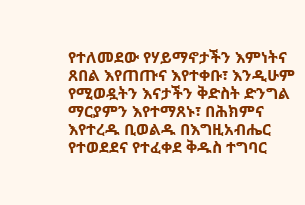የተለመደው የሃይማኖታችን እምነትና ጸበል እየጠጡና እየተቀቡ፣ እንዲሁም የሚወዷትን እናታችን ቅድስት ድንግል ማርያምን እየተማጸኑ፣ በሕክምና እየተረዱ ቢወልዱ በእግዚአብሔር የተወደደና የተፈቀደ ቅዱስ ተግባር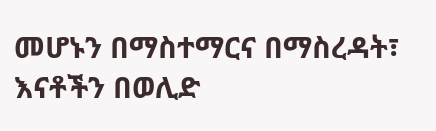መሆኑን በማስተማርና በማስረዳት፣ እናቶችን በወሊድ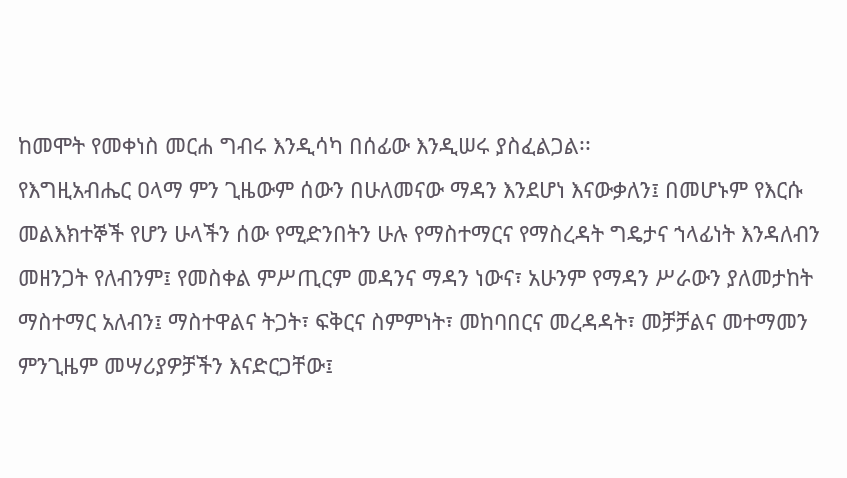ከመሞት የመቀነስ መርሐ ግብሩ እንዲሳካ በሰፊው እንዲሠሩ ያስፈልጋል፡፡
የእግዚአብሔር ዐላማ ምን ጊዜውም ሰውን በሁለመናው ማዳን እንደሆነ እናውቃለን፤ በመሆኑም የእርሱ መልእክተኞች የሆን ሁላችን ሰው የሚድንበትን ሁሉ የማስተማርና የማስረዳት ግዴታና ኀላፊነት እንዳለብን መዘንጋት የለብንም፤ የመስቀል ምሥጢርም መዳንና ማዳን ነውና፣ አሁንም የማዳን ሥራውን ያለመታከት ማስተማር አለብን፤ ማስተዋልና ትጋት፣ ፍቅርና ስምምነት፣ መከባበርና መረዳዳት፣ መቻቻልና መተማመን ምንጊዜም መሣሪያዎቻችን እናድርጋቸው፤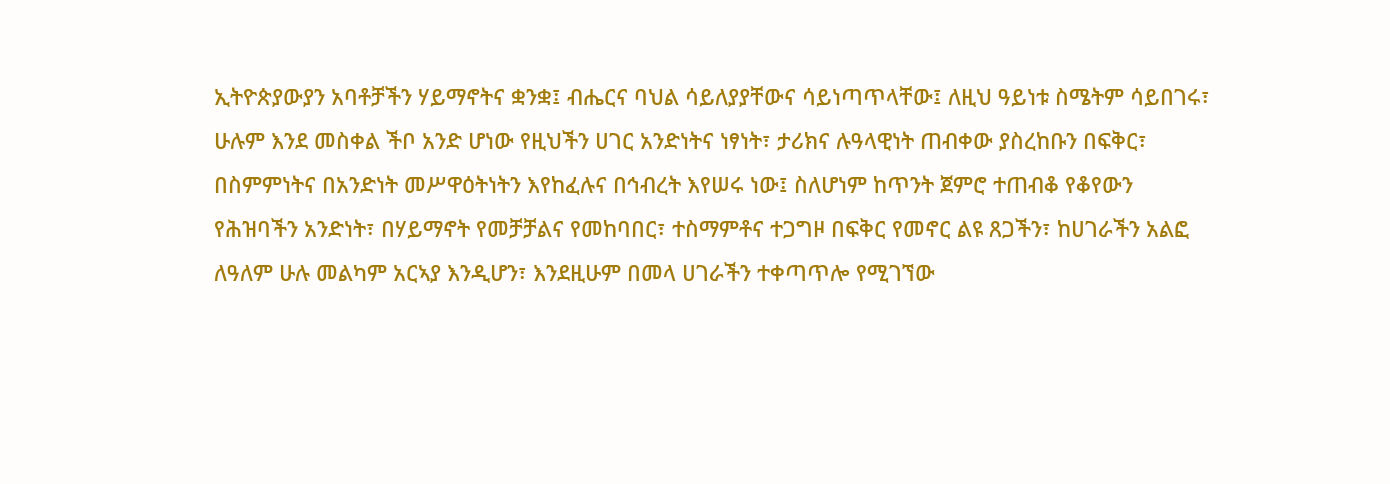ኢትዮጵያውያን አባቶቻችን ሃይማኖትና ቋንቋ፤ ብሔርና ባህል ሳይለያያቸውና ሳይነጣጥላቸው፤ ለዚህ ዓይነቱ ስሜትም ሳይበገሩ፣ ሁሉም እንደ መስቀል ችቦ አንድ ሆነው የዚህችን ሀገር አንድነትና ነፃነት፣ ታሪክና ሉዓላዊነት ጠብቀው ያስረከቡን በፍቅር፣ በስምምነትና በአንድነት መሥዋዕትነትን እየከፈሉና በኅብረት እየሠሩ ነው፤ ስለሆነም ከጥንት ጀምሮ ተጠብቆ የቆየውን የሕዝባችን አንድነት፣ በሃይማኖት የመቻቻልና የመከባበር፣ ተስማምቶና ተጋግዞ በፍቅር የመኖር ልዩ ጸጋችን፣ ከሀገራችን አልፎ ለዓለም ሁሉ መልካም አርኣያ እንዲሆን፣ እንደዚሁም በመላ ሀገራችን ተቀጣጥሎ የሚገኘው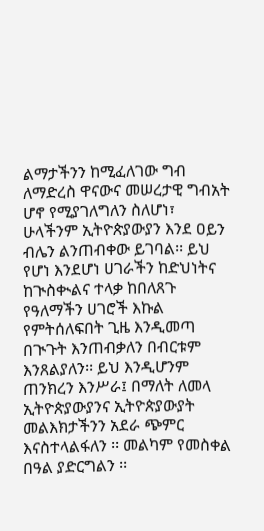ልማታችንን ከሚፈለገው ግብ ለማድረስ ዋናውና መሠረታዊ ግብአት ሆኖ የሚያገለግለን ስለሆነ፣ ሁላችንም ኢትዮጵያውያን እንደ ዐይን ብሌን ልንጠብቀው ይገባል፡፡ ይህ የሆነ እንደሆነ ሀገራችን ከድህነትና ከጒስቊልና ተላቃ ከበለጸጉ የዓለማችን ሀገሮች እኩል የምትሰለፍበት ጊዜ እንዲመጣ በጒጉት እንጠብቃለን በብርቱም እንጸልያለን፡፡ ይህ እንዲሆንም ጠንክረን እንሥራ፤ በማለት ለመላ ኢትዮጵያውያንና ኢትዮጵያውያት መልእክታችንን አደራ ጭምር እናስተላልፋለን ፡፡ መልካም የመስቀል በዓል ያድርግልን ፡፡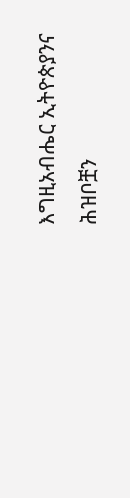እግዚአብሔር ኢትዮጵያንና ሕዝቦቿን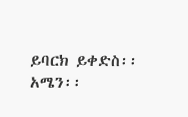ይባርክ ይቀድስ፡፡አሜን፡፡